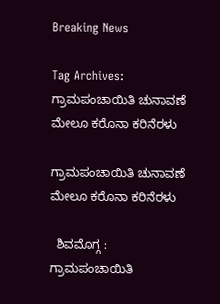Breaking News

Tag Archives: ಗ್ರಾಮಪಂಚಾಯಿತಿ ಚುನಾವಣೆ ಮೇಲೂ ಕರೊನಾ ಕರಿನೆರಳು

ಗ್ರಾಮಪಂಚಾಯಿತಿ ಚುನಾವಣೆ ಮೇಲೂ ಕರೊನಾ ಕರಿನೆರಳು

  ಶಿವಮೊಗ್ಗ : ಗ್ರಾಮಪಂಚಾಯಿತಿ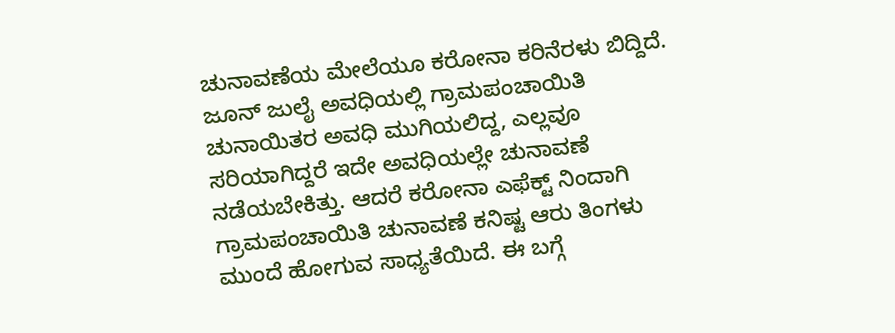ಚುನಾವಣೆಯ ಮೇಲೆಯೂ ಕರೋನಾ ಕರಿನೆರಳು ಬಿದ್ದಿದೆ. ಜೂನ್ ಜುಲೈ ಅವಧಿಯಲ್ಲಿ ಗ್ರಾಮಪಂಚಾಯಿತಿ ಚುನಾಯಿತರ ಅವಧಿ ಮುಗಿಯಲಿದ್ದ, ಎಲ್ಲವೂ ಸರಿಯಾಗಿದ್ದರೆ ಇದೇ ಅವಧಿಯಲ್ಲೇ ಚುನಾವಣೆ ನಡೆಯಬೇಕಿತ್ತು. ಆದರೆ ಕರೋನಾ ಎಫೆಕ್ಟ್ ನಿಂದಾಗಿ ಗ್ರಾಮಪಂಚಾಯಿತಿ ಚುನಾವಣೆ ಕನಿಷ್ಟ ಆರು ತಿಂಗಳು ಮುಂದೆ ಹೋಗುವ ಸಾಧ್ಯತೆಯಿದೆ. ಈ ಬಗ್ಗೆ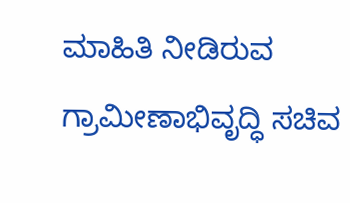ಮಾಹಿತಿ ನೀಡಿರುವ ಗ್ರಾಮೀಣಾಭಿವೃದ್ಧಿ ಸಚಿವ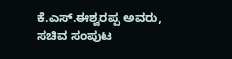ಕೆ.ಎಸ್.ಈಶ್ವರಪ್ಪ ಅವರು, ಸಚಿವ ಸಂಪುಟ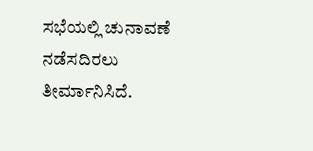ಸಭೆಯಲ್ಲಿ ಚುನಾವಣೆ ನಡೆಸದಿರಲು ತೀರ್ಮಾನಿಸಿದೆ.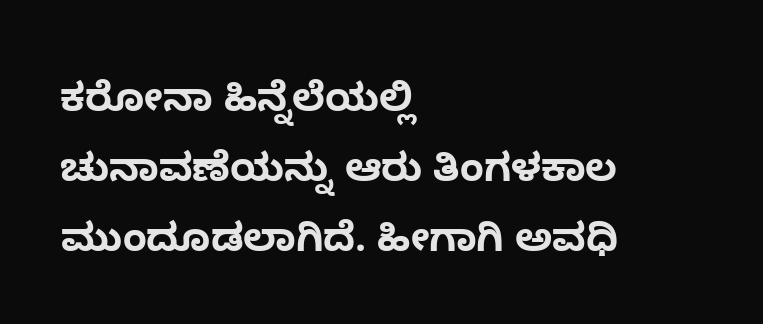ಕರೋನಾ ಹಿನ್ನೆಲೆಯಲ್ಲಿ ಚುನಾವಣೆಯನ್ನು ಆರು ತಿಂಗಳಕಾಲ ಮುಂದೂಡಲಾಗಿದೆ. ಹೀಗಾಗಿ ಅವಧಿ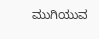ಮುಗಿಯುವ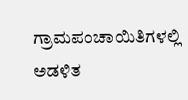ಗ್ರಾಮಪಂಚಾಯಿತಿಗಳಲ್ಲಿ ಅಡಳಿತ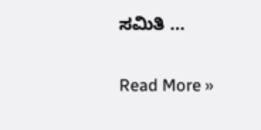ಸಮಿತಿ ...

Read More »